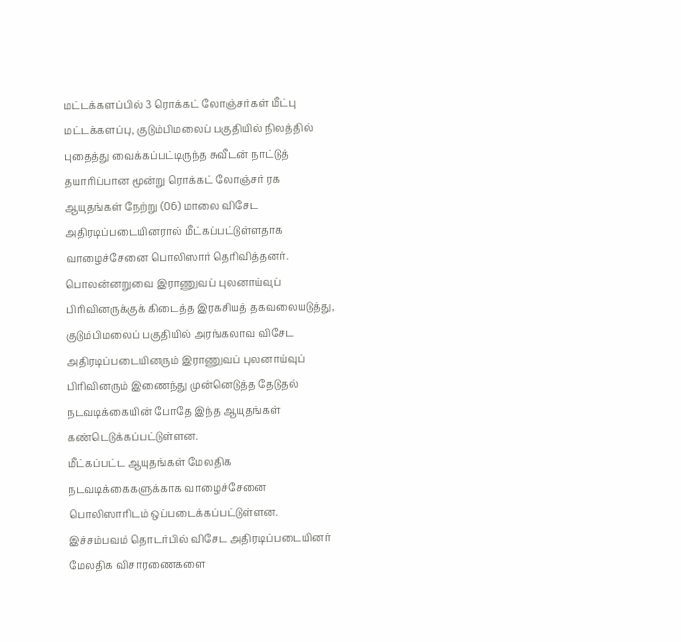மட்டக்களப்பில் 3 ரொக்கட் லோஞ்சர்கள் மீட்பு
மட்டக்களப்பு, குடும்பிமலைப் பகுதியில் நிலத்தில் புதைத்து வைக்கப்பட்டிருந்த சுவீடன் நாட்டுத் தயாரிப்பான மூன்று ரொக்கட் லோஞ்சர் ரக ஆயுதங்கள் நேற்று (06) மாலை விசேட அதிரடிப்படையினரால் மீட்கப்பட்டுள்ளதாக வாழைச்சேனை பொலிஸார் தெரிவித்தனர்.
பொலன்னறுவை இராணுவப் புலனாய்வுப் பிரிவினருக்குக் கிடைத்த இரகசியத் தகவலையடுத்து, குடும்பிமலைப் பகுதியில் அரங்கலாவ விசேட அதிரடிப்படையினரும் இராணுவப் புலனாய்வுப் பிரிவினரும் இணைந்து முன்னெடுத்த தேடுதல் நடவடிக்கையின் போதே இந்த ஆயுதங்கள் கண்டெடுக்கப்பட்டுள்ளன.
மீட்கப்பட்ட ஆயுதங்கள் மேலதிக நடவடிக்கைகளுக்காக வாழைச்சேனை பொலிஸாரிடம் ஒப்படைக்கப்பட்டுள்ளன.
இச்சம்பவம் தொடர்பில் விசேட அதிரடிப்படையினர் மேலதிக விசாரணைகளை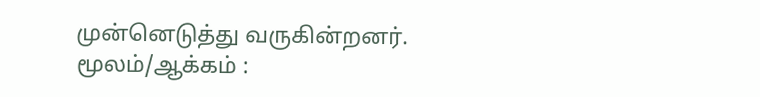முன்னெடுத்து வருகின்றனர்.
மூலம்/ஆக்கம் :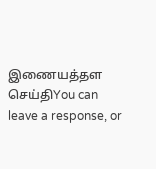இணையத்தள செய்திYou can leave a response, or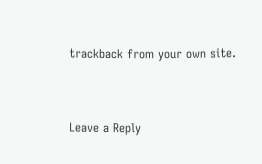trackback from your own site.


Leave a Reply